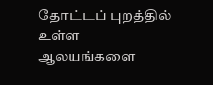தோட்டப் புறத்தில் உள்ள ஆலயங்களை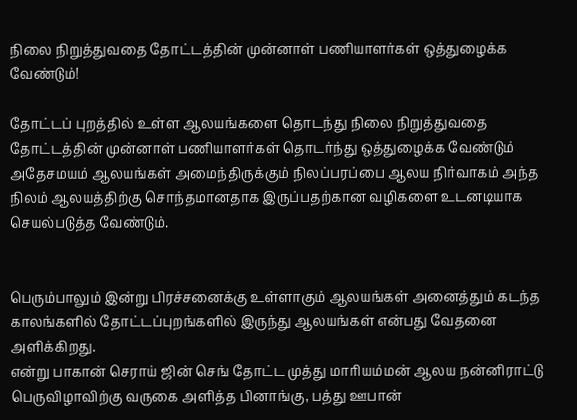நிலை நிறுத்துவதை தோட்டத்தின் முன்னாள் பணியாளர்கள் ஒத்துழைக்க வேண்டும்!

தோட்டப் புறத்தில் உள்ள ஆலயங்களை தொடந்து நிலை நிறுத்துவதை தோட்டத்தின் முன்னாள் பணியாளர்கள் தொடர்ந்து ஒத்துழைக்க வேண்டும்
அதேசமயம் ஆலயங்கள் அமைந்திருக்கும் நிலப்பரப்பை ஆலய நிர்வாகம் அந்த நிலம் ஆலயத்திற்கு சொந்தமானதாக இருப்பதற்கான வழிகளை உடனடியாக செயல்படுத்த வேண்டும்.


பெரும்பாலும் இன்று பிரச்சனைக்கு உள்ளாகும் ஆலயங்கள் அனைத்தும் கடந்த காலங்களில் தோட்டப்புறங்களில் இருந்து ஆலயங்கள் என்பது வேதனை அளிக்கிறது.
என்று பாகான் செராய் ஜின் செங் தோட்ட முத்து மாரியம்மன் ஆலய நன்னிராட்டு பெருவிழாவிற்கு வருகை அளித்த பினாங்கு, பத்து ஊபான்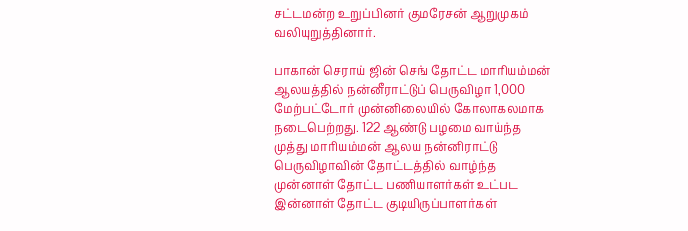சட்டமன்ற உறுப்பினர் குமரேசன் ஆறுமுகம் வலியுறுத்தினார்.

பாகான் செராய் ஜின் செங் தோட்ட மாரியம்மன் ஆலயத்தில் நன்னீராட்டுப் பெருவிழா 1,000 மேற்பட்டோர் முன்னிலையில் கோலாகலமாக நடைபெற்றது. 122 ஆண்டு பழமை வாய்ந்த முத்து மாரியம்மன் ஆலய நன்னிராட்டு பெருவிழாவின் தோட்டத்தில் வாழ்ந்த முன்னாள் தோட்ட பணியாளர்கள் உட்பட இன்னாள் தோட்ட குடியிருப்பாளர்கள்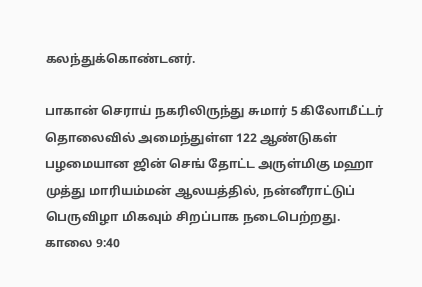கலந்துக்கொண்டனர்.

பாகான் செராய் நகரிலிருந்து சுமார் 5 கிலோமீட்டர் தொலைவில் அமைந்துள்ள 122 ஆண்டுகள் பழமையான ஜின் செங் தோட்ட அருள்மிகு மஹா முத்து மாரியம்மன் ஆலயத்தில், நன்னீராட்டுப் பெருவிழா மிகவும் சிறப்பாக நடைபெற்றது.
காலை 9:40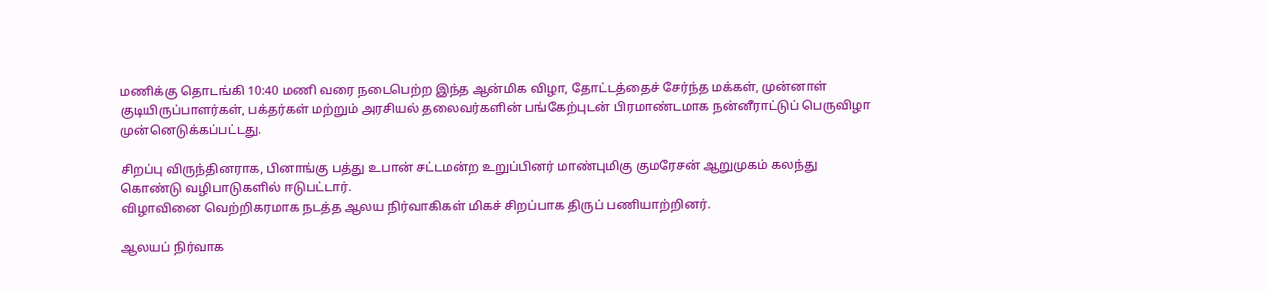மணிக்கு தொடங்கி 10:40 மணி வரை நடைபெற்ற இந்த ஆன்மிக விழா, தோட்டத்தைச் சேர்ந்த மக்கள், முன்னாள் குடியிருப்பாளர்கள், பக்தர்கள் மற்றும் அரசியல் தலைவர்களின் பங்கேற்புடன் பிரமாண்டமாக நன்னீராட்டுப் பெருவிழா முன்னெடுக்கப்பட்டது.

சிறப்பு விருந்தினராக, பினாங்கு பத்து உபான் சட்டமன்ற உறுப்பினர் மாண்புமிகு குமரேசன் ஆறுமுகம் கலந்து கொண்டு வழிபாடுகளில் ஈடுபட்டார்.
விழாவினை வெற்றிகரமாக நடத்த ஆலய நிர்வாகிகள் மிகச் சிறப்பாக திருப் பணியாற்றினர்.

ஆலயப் நிர்வாக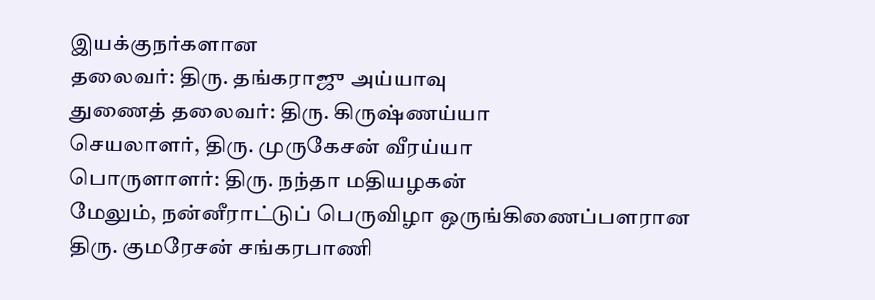இயக்குநர்களான
தலைவர்: திரு. தங்கராஜு அய்யாவு
துணைத் தலைவர்: திரு. கிருஷ்ணய்யா
செயலாளர், திரு. முருகேசன் வீரய்யா
பொருளாளர்: திரு. நந்தா மதியழகன்
மேலும், நன்னீராட்டுப் பெருவிழா ஒருங்கிணைப்பளரான
திரு. குமரேசன் சங்கரபாணி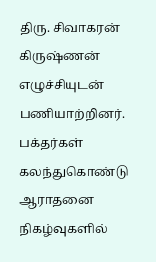திரு. சிவாகரன் கிருஷ்ணன்
எழுச்சியுடன் பணியாற்றினர்.
பக்தர்கள் கலந்துகொண்டு ஆராதனை நிகழ்வுகளில்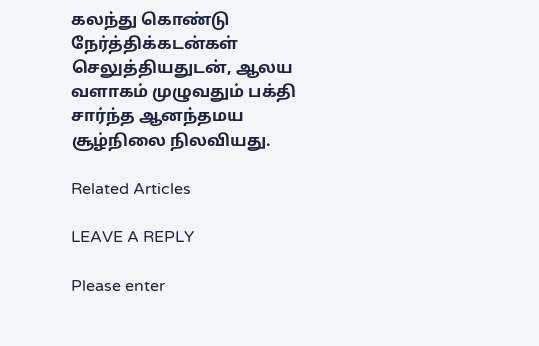கலந்து கொண்டு நேர்த்திக்கடன்கள் செலுத்தியதுடன், ஆலய வளாகம் முழுவதும் பக்தி சார்ந்த ஆனந்தமய சூழ்நிலை நிலவியது.

Related Articles

LEAVE A REPLY

Please enter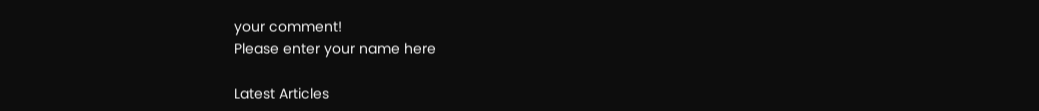your comment!
Please enter your name here

Latest Articles